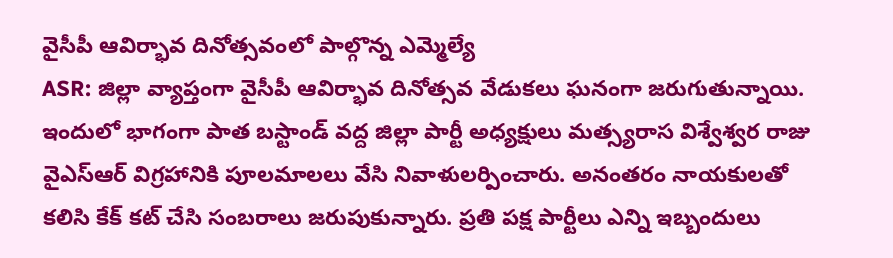వైసీపీ ఆవిర్భావ దినోత్సవంలో పాల్గొన్న ఎమ్మెల్యే
ASR: జిల్లా వ్యాప్తంగా వైసీపీ ఆవిర్భావ దినోత్సవ వేడుకలు ఘనంగా జరుగుతున్నాయి. ఇందులో భాగంగా పాత బస్టాండ్ వద్ద జిల్లా పార్టీ అధ్యక్షులు మత్స్యరాస విశ్వేశ్వర రాజు వైఎస్ఆర్ విగ్రహానికి పూలమాలలు వేసి నివాళులర్పించారు. అనంతరం నాయకులతో కలిసి కేక్ కట్ చేసి సంబరాలు జరుపుకున్నారు. ప్రతి పక్ష పార్టీలు ఎన్ని ఇబ్బందులు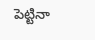పెట్టినా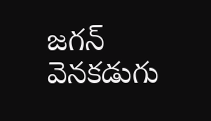జగన్ వెనకడుగు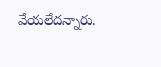వేయలేదన్నారు.